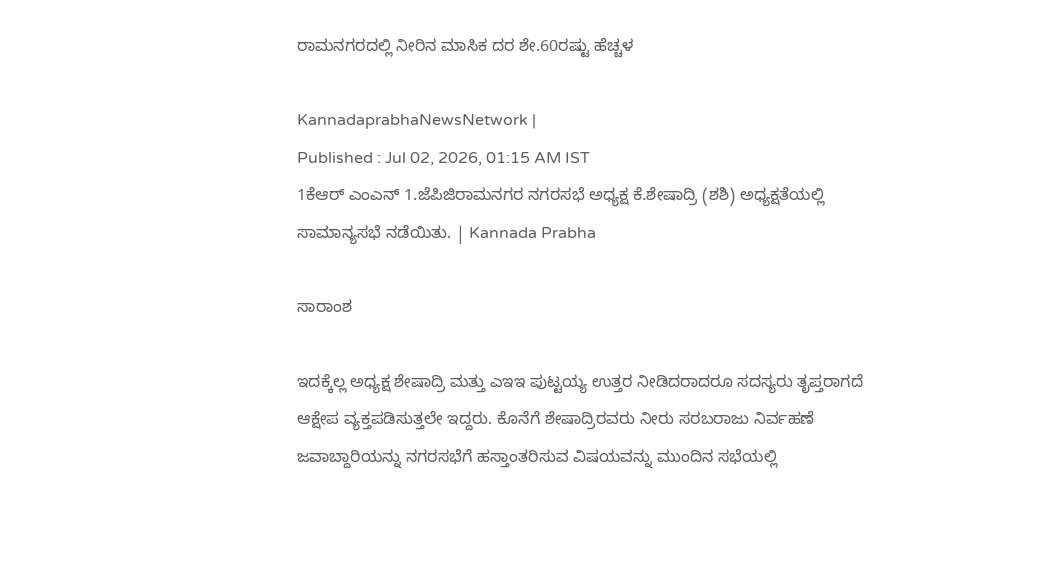ರಾಮನಗರದಲ್ಲಿ ನೀರಿನ ಮಾಸಿಕ ದರ ಶೇ.60ರಷ್ಟು ಹೆಚ್ಚಳ

KannadaprabhaNewsNetwork |
Published : Jul 02, 2026, 01:15 AM IST
1ಕೆಆರ್ ಎಂಎನ್ 1.ಜೆಪಿಜಿರಾಮನಗರ ನಗರಸಭೆ ಅಧ್ಯಕ್ಷ ಕೆ.ಶೇಷಾದ್ರಿ (ಶಶಿ) ಅಧ್ಯಕ್ಷತೆಯಲ್ಲಿ ಸಾಮಾನ್ಯಸಭೆ ನಡೆಯಿತು. | Kannada Prabha

ಸಾರಾಂಶ

ಇದಕ್ಕೆಲ್ಲ ಅಧ್ಯಕ್ಷ ಶೇಷಾದ್ರಿ ಮತ್ತು ಎಇಇ ಪುಟ್ಟಯ್ಯ ಉತ್ತರ ನೀಡಿದರಾದರೂ ಸದಸ್ಯರು ತೃಪ್ತರಾಗದೆ ಆಕ್ಷೇಪ ವ್ಯಕ್ತಪಡಿಸುತ್ತಲೇ ಇದ್ದರು. ಕೊನೆಗೆ ಶೇಷಾದ್ರಿರವರು ನೀರು ಸರಬರಾಜು ನಿರ್ವಹಣೆ ಜವಾಬ್ದಾರಿಯನ್ನು ನಗರಸಭೆಗೆ ಹಸ್ತಾಂತರಿಸುವ ವಿಷಯವನ್ನು ಮುಂದಿನ ಸಭೆಯಲ್ಲಿ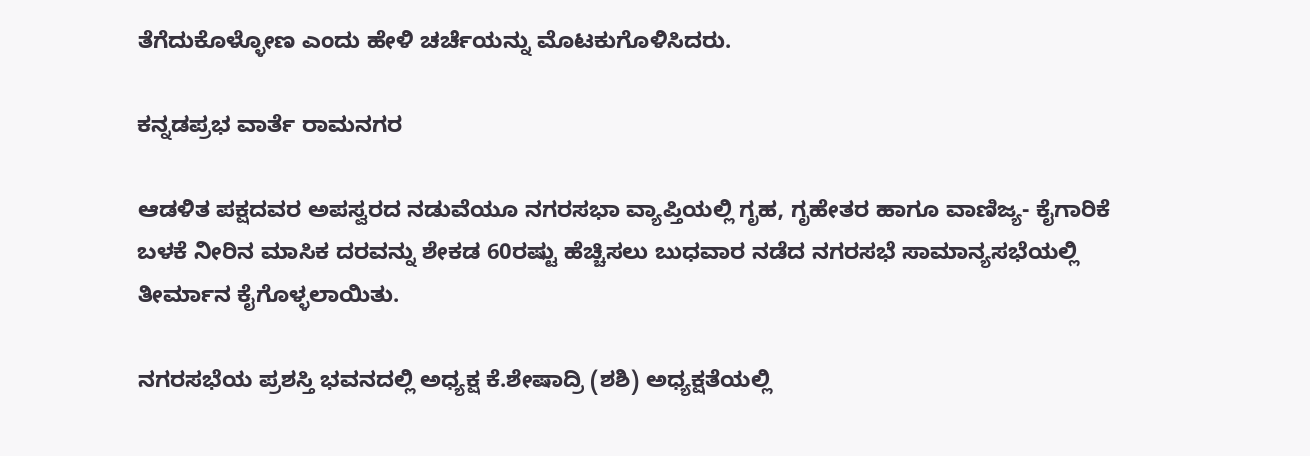ತೆಗೆದುಕೊಳ್ಳೋಣ ಎಂದು ಹೇಳಿ ಚರ್ಚೆಯನ್ನು ಮೊಟಕುಗೊಳಿಸಿದರು.

ಕನ್ನಡಪ್ರಭ ವಾರ್ತೆ ರಾಮನಗರ

ಆಡಳಿತ ಪಕ್ಷದವರ ಅಪಸ್ವರದ ನಡುವೆಯೂ ನಗರಸಭಾ ವ್ಯಾಪ್ತಿಯಲ್ಲಿ ಗೃಹ, ಗೃಹೇತರ ಹಾಗೂ ವಾಣಿಜ್ಯ- ಕೈಗಾರಿಕೆ ಬಳಕೆ ನೀರಿನ ಮಾಸಿಕ ದರವನ್ನು ಶೇಕಡ 60ರಷ್ಟು ಹೆಚ್ಚಿಸಲು ಬುಧವಾರ ನಡೆದ ನಗರಸಭೆ ಸಾಮಾನ್ಯಸಭೆಯಲ್ಲಿ ತೀರ್ಮಾನ ಕೈಗೊಳ್ಳಲಾಯಿತು.

ನಗರಸಭೆಯ ಪ್ರಶಸ್ತಿ ಭವನದಲ್ಲಿ ಅಧ್ಯಕ್ಷ ಕೆ.ಶೇಷಾದ್ರಿ (ಶಶಿ) ಅಧ್ಯಕ್ಷತೆಯಲ್ಲಿ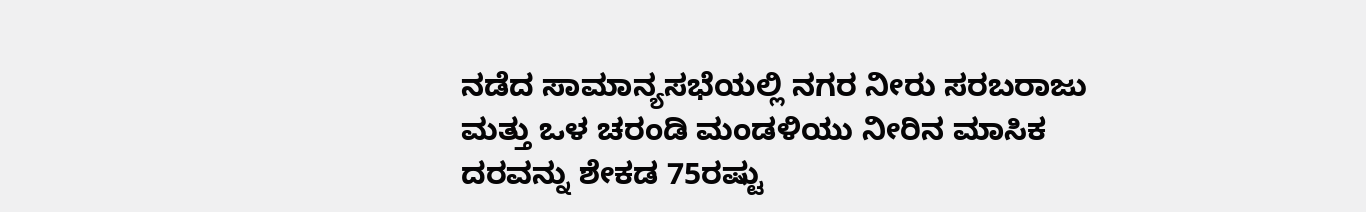ನಡೆದ ಸಾಮಾನ್ಯಸಭೆಯಲ್ಲಿ ನಗರ ನೀರು ಸರಬರಾಜು ಮತ್ತು ಒಳ ಚರಂಡಿ ಮಂಡಳಿಯು ನೀರಿನ ಮಾಸಿಕ ದರವನ್ನು ಶೇಕಡ 75ರಷ್ಟು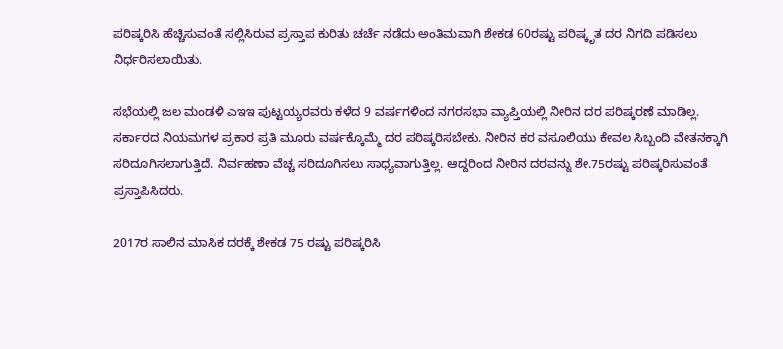ಪರಿಷ್ಕರಿಸಿ ಹೆಚ್ಚಿಸುವಂತೆ ಸಲ್ಲಿಸಿರುವ ಪ್ರಸ್ತಾಪ ಕುರಿತು ಚರ್ಚೆ ನಡೆದು ಅಂತಿಮವಾಗಿ ಶೇಕಡ 60ರಷ್ಟು ಪರಿಷ್ಕೃತ ದರ ನಿಗದಿ ಪಡಿಸಲು ನಿರ್ಧರಿಸಲಾಯಿತು.

ಸಭೆಯಲ್ಲಿ ಜಲ ಮಂಡಳಿ ಎಇಇ ಪುಟ್ಟಯ್ಯರವರು ಕಳೆದ 9 ವರ್ಷಗಳಿಂದ ನಗರಸಭಾ ವ್ಯಾಪ್ತಿಯಲ್ಲಿ ನೀರಿನ ದರ ಪರಿಷ್ಕರಣೆ ಮಾಡಿಲ್ಲ. ಸರ್ಕಾರದ ನಿಯಮಗಳ ಪ್ರಕಾರ ಪ್ರತಿ ಮೂರು ವರ್ಷಕ್ಕೊಮ್ಮೆ ದರ ಪರಿಷ್ಕರಿಸಬೇಕು. ನೀರಿನ ಕರ ವಸೂಲಿಯು ಕೇವಲ ಸಿಬ್ಬಂದಿ ವೇತನಕ್ಕಾಗಿ ಸರಿದೂಗಿಸಲಾಗುತ್ತಿದೆ. ನಿರ್ವಹಣಾ ವೆಚ್ಚ ಸರಿದೂಗಿಸಲು ಸಾಧ್ಯವಾಗುತ್ತಿಲ್ಲ. ಆದ್ದರಿಂದ ನೀರಿನ ದರವನ್ನು ಶೇ.75ರಷ್ಟು ಪರಿಷ್ಕರಿಸುವಂತೆ ಪ್ರಸ್ತಾಪಿಸಿದರು.

2017ರ ಸಾಲಿನ ಮಾಸಿಕ ದರಕ್ಕೆ ಶೇಕಡ 75 ರಷ್ಟು ಪರಿಷ್ಕರಿಸಿ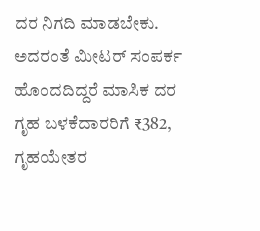ದರ ನಿಗದಿ ಮಾಡಬೇಕು. ಅದರಂತೆ ಮೀಟರ್ ಸಂಪರ್ಕ ಹೊಂದದಿದ್ದರೆ ಮಾಸಿಕ ದರ ಗೃಹ ಬಳಕೆದಾರರಿಗೆ ₹382, ಗೃಹಯೇತರ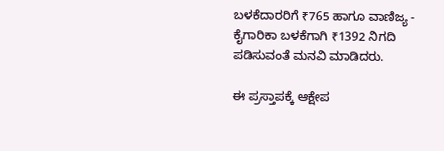ಬಳಕೆದಾರರಿಗೆ ₹765 ಹಾಗೂ ವಾಣಿಜ್ಯ - ಕೈಗಾರಿಕಾ ಬಳಕೆಗಾಗಿ ₹1392 ನಿಗದಿ ಪಡಿಸುವಂತೆ ಮನವಿ ಮಾಡಿದರು.

ಈ ಪ್ರಸ್ತಾಪಕ್ಕೆ ಆಕ್ಷೇಪ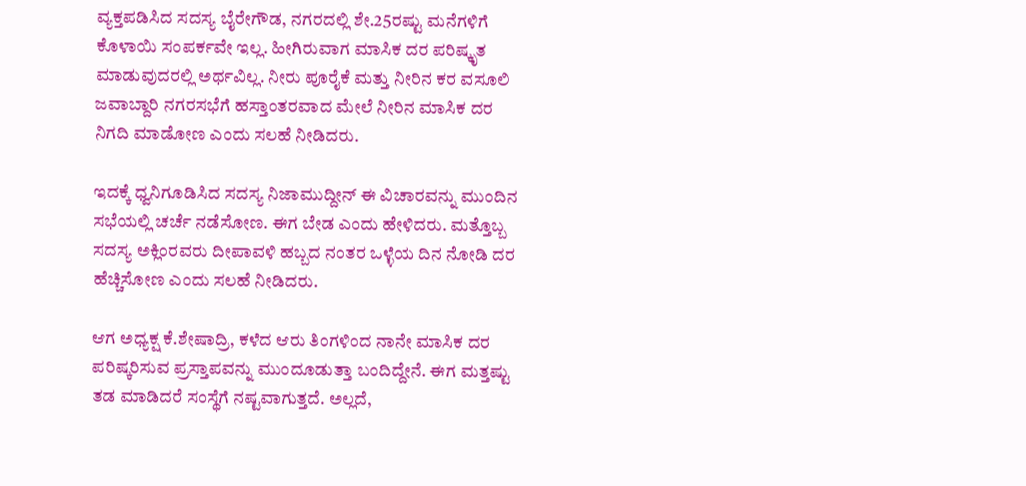ವ್ಯಕ್ತಪಡಿಸಿದ ಸದಸ್ಯ ಬೈರೇಗೌಡ, ನಗರದಲ್ಲಿ ಶೇ.25ರಷ್ಟು ಮನೆಗಳಿಗೆ ಕೊಳಾಯಿ ಸಂಪರ್ಕವೇ ಇಲ್ಲ. ಹೀಗಿರುವಾಗ ಮಾಸಿಕ ದರ ಪರಿಷ್ಕೃತ ಮಾಡುವುದರಲ್ಲಿ ಅರ್ಥವಿಲ್ಲ. ನೀರು ಪೂರೈಕೆ ಮತ್ತು ನೀರಿನ ಕರ ವಸೂಲಿ ಜವಾಬ್ದಾರಿ ನಗರಸಭೆಗೆ ಹಸ್ತಾಂತರವಾದ ಮೇಲೆ ನೀರಿನ ಮಾಸಿಕ ದರ ನಿಗದಿ ಮಾಡೋಣ ಎಂದು ಸಲಹೆ ನೀಡಿದರು.

ಇದಕ್ಕೆ ಧ್ವನಿಗೂಡಿಸಿದ ಸದಸ್ಯ ನಿಜಾಮುದ್ದೀನ್ ಈ ವಿಚಾರವನ್ನು ಮುಂದಿನ ಸಭೆಯಲ್ಲಿ ಚರ್ಚೆ ನಡೆಸೋಣ. ಈಗ ಬೇಡ ಎಂದು ಹೇಳಿದರು. ಮತ್ತೊಬ್ಬ ಸದಸ್ಯ ಅಕ್ಲಿಂರವರು ದೀಪಾವಳಿ ಹಬ್ಬದ ನಂತರ ಒಳ್ಳೆಯ ದಿನ ನೋಡಿ ದರ ಹೆಚ್ಚಿಸೋಣ ಎಂದು ಸಲಹೆ ನೀಡಿದರು.

ಆಗ ಅಧ್ಯಕ್ಷ ಕೆ.ಶೇಷಾದ್ರಿ, ಕಳೆದ ಆರು ತಿಂಗಳಿಂದ ನಾನೇ ಮಾಸಿಕ ದರ ಪರಿಷ್ಕರಿಸುವ ಪ್ರಸ್ತಾಪವನ್ನು ಮುಂದೂಡುತ್ತಾ ಬಂದಿದ್ದೇನೆ. ಈಗ ಮತ್ತಷ್ಟು ತಡ ಮಾಡಿದರೆ ಸಂಸ್ಥೆಗೆ ನಷ್ಟವಾಗುತ್ತದೆ. ಅಲ್ಲದೆ,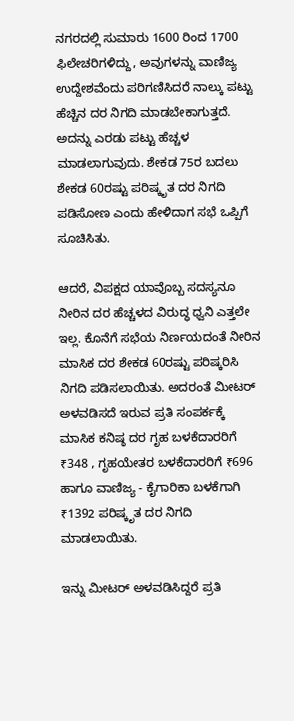ನಗರದಲ್ಲಿ ಸುಮಾರು 1600 ರಿಂದ 1700 ಫಿಲೇಚರಿಗಳಿದ್ದು, ಅವುಗಳನ್ನು ವಾಣಿಜ್ಯ ಉದ್ದೇಶವೆಂದು ಪರಿಗಣಿಸಿದರೆ ನಾಲ್ಕು ಪಟ್ಟು ಹೆಚ್ಚಿನ ದರ ನಿಗದಿ ಮಾಡಬೇಕಾಗುತ್ತದೆ. ಅದನ್ನು ಎರಡು ಪಟ್ಟು ಹೆಚ್ಚಳ ಮಾಡಲಾಗುವುದು. ಶೇಕಡ 75ರ ಬದಲು ಶೇಕಡ 60ರಷ್ಟು ಪರಿಷ್ಕೃತ ದರ ನಿಗದಿ ಪಡಿಸೋಣ ಎಂದು ಹೇಳಿದಾಗ ಸಭೆ ಒಪ್ಪಿಗೆ ಸೂಚಿಸಿತು.

ಆದರೆ, ವಿಪಕ್ಷದ ಯಾವೊಬ್ಬ ಸದಸ್ಯನೂ ನೀರಿನ ದರ ಹೆಚ್ಚಳದ ವಿರುದ್ಧ ಧ್ವನಿ ಎತ್ತಲೇ ಇಲ್ಲ. ಕೊನೆಗೆ ಸಭೆಯ ನಿರ್ಣಯದಂತೆ ನೀರಿನ ಮಾಸಿಕ ದರ ಶೇಕಡ 60ರಷ್ಟು ಪರಿಷ್ಕರಿಸಿ ನಿಗದಿ ಪಡಿಸಲಾಯಿತು. ಅದರಂತೆ ಮೀಟರ್ ಅಳವಡಿಸದೆ ಇರುವ ಪ್ರತಿ ಸಂಪರ್ಕಕ್ಕೆ ಮಾಸಿಕ ಕನಿಷ್ಠ ದರ ಗೃಹ ಬಳಕೆದಾರರಿಗೆ ₹348 , ಗೃಹಯೇತರ ಬಳಕೆದಾರರಿಗೆ ₹696 ಹಾಗೂ ವಾಣಿಜ್ಯ - ಕೈಗಾರಿಕಾ ಬಳಕೆಗಾಗಿ ₹1392 ಪರಿಷ್ಕೃತ ದರ ನಿಗದಿ ಮಾಡಲಾಯಿತು.

ಇನ್ನು ಮೀಟರ್ ಅಳವಡಿಸಿದ್ದರೆ ಪ್ರತಿ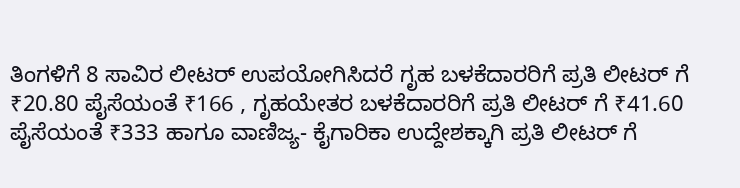ತಿಂಗಳಿಗೆ 8 ಸಾವಿರ ಲೀಟರ್ ಉಪಯೋಗಿಸಿದರೆ ಗೃಹ ಬಳಕೆದಾರರಿಗೆ ಪ್ರತಿ ಲೀಟರ್ ಗೆ ₹20.80 ಪೈಸೆಯಂತೆ ₹166 , ಗೃಹಯೇತರ ಬಳಕೆದಾರರಿಗೆ ಪ್ರತಿ ಲೀಟರ್ ಗೆ ₹41.60 ಪೈಸೆಯಂತೆ ₹333 ಹಾಗೂ ವಾಣಿಜ್ಯ- ಕೈಗಾರಿಕಾ ಉದ್ದೇಶಕ್ಕಾಗಿ ಪ್ರತಿ ಲೀಟರ್ ಗೆ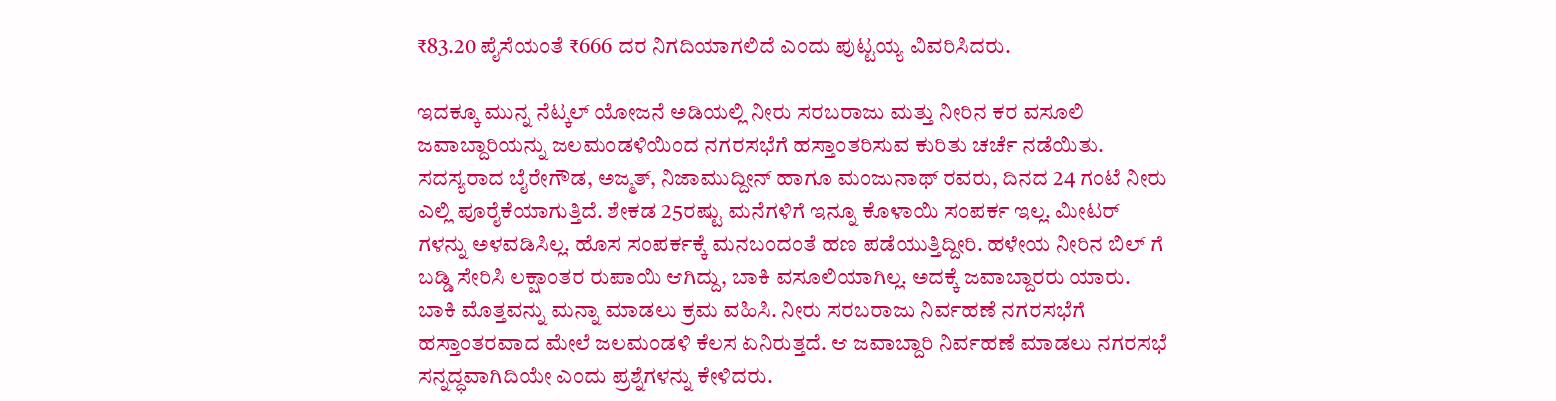₹83.20 ಪೈಸೆಯಂತೆ ₹666 ದರ ನಿಗದಿಯಾಗಲಿದೆ ಎಂದು ಪುಟ್ಟಯ್ಯ ವಿವರಿಸಿದರು.

ಇದಕ್ಕೂ ಮುನ್ನ ನೆಟ್ಕಲ್ ಯೋಜನೆ ಅಡಿಯಲ್ಲಿ ನೀರು ಸರಬರಾಜು ಮತ್ತು ನೀರಿನ ಕರ ವಸೂಲಿ ಜವಾಬ್ದಾರಿಯನ್ನು ಜಲಮಂಡಳಿಯಿಂದ ನಗರಸಭೆಗೆ ಹಸ್ತಾಂತರಿಸುವ ಕುರಿತು ಚರ್ಚೆ ನಡೆಯಿತು. ಸದಸ್ಯರಾದ ಬೈರೇಗೌಡ, ಅಜ್ಮತ್, ನಿಜಾಮುದ್ದೀನ್ ಹಾಗೂ ಮಂಜುನಾಥ್ ರವರು, ದಿನದ 24 ಗಂಟೆ ನೀರು ಎಲ್ಲಿ ಪೂರೈಕೆಯಾಗುತ್ತಿದೆ. ಶೇಕಡ 25ರಷ್ಟು ಮನೆಗಳಿಗೆ ಇನ್ನೂ ಕೊಳಾಯಿ ಸಂಪರ್ಕ ಇಲ್ಲ. ಮೀಟರ್ ಗಳನ್ನು ಅಳವಡಿಸಿಲ್ಲ. ಹೊಸ ಸಂಪರ್ಕಕ್ಕೆ ಮನಬಂದಂತೆ ಹಣ ಪಡೆಯುತ್ತಿದ್ದೀರಿ. ಹಳೇಯ ನೀರಿನ ಬಿಲ್ ಗೆ ಬಡ್ಡಿ ಸೇರಿಸಿ ಲಕ್ಷಾಂತರ ರುಪಾಯಿ ಆಗಿದ್ದು, ಬಾಕಿ ವಸೂಲಿಯಾಗಿಲ್ಲ. ಅದಕ್ಕೆ ಜವಾಬ್ದಾರರು ಯಾರು. ಬಾಕಿ ಮೊತ್ತವನ್ನು ಮನ್ನಾ ಮಾಡಲು ಕ್ರಮ ವಹಿಸಿ. ನೀರು ಸರಬರಾಜು ನಿರ್ವಹಣೆ ನಗರಸಭೆಗೆ ಹಸ್ತಾಂತರವಾದ ಮೇಲೆ ಜಲಮಂಡಳಿ ಕೆಲಸ ಏನಿರುತ್ತದೆ. ಆ ಜವಾಬ್ದಾರಿ ನಿರ್ವಹಣೆ ಮಾಡಲು ನಗರಸಭೆ ಸನ್ನದ್ಧವಾಗಿದಿಯೇ ಎಂದು ಪ್ರಶ್ನೆಗಳನ್ನು ಕೇಳಿದರು.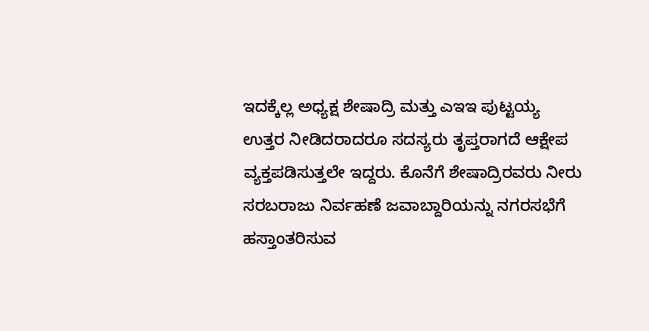ಇದಕ್ಕೆಲ್ಲ ಅಧ್ಯಕ್ಷ ಶೇಷಾದ್ರಿ ಮತ್ತು ಎಇಇ ಪುಟ್ಟಯ್ಯ ಉತ್ತರ ನೀಡಿದರಾದರೂ ಸದಸ್ಯರು ತೃಪ್ತರಾಗದೆ ಆಕ್ಷೇಪ ವ್ಯಕ್ತಪಡಿಸುತ್ತಲೇ ಇದ್ದರು. ಕೊನೆಗೆ ಶೇಷಾದ್ರಿರವರು ನೀರು ಸರಬರಾಜು ನಿರ್ವಹಣೆ ಜವಾಬ್ದಾರಿಯನ್ನು ನಗರಸಭೆಗೆ ಹಸ್ತಾಂತರಿಸುವ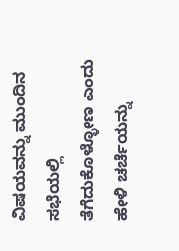ವಿಷಯವನ್ನು ಮುಂದಿನ ಸಭೆಯಲ್ಲಿ ತೆಗೆದುಕೊಳ್ಳೋಣ ಎಂದು ಹೇಳಿ ಚರ್ಚೆಯನ್ನು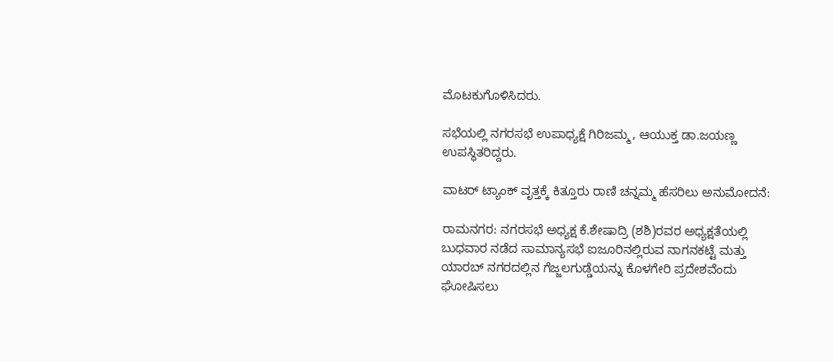ಮೊಟಕುಗೊಳಿಸಿದರು.

ಸಭೆಯಲ್ಲಿ ನಗರಸಭೆ ಉಪಾಧ್ಯಕ್ಷೆ ಗಿರಿಜಮ್ಮ, ಆಯುಕ್ತ ಡಾ.ಜಯಣ್ಣ ಉಪಸ್ಥಿತರಿದ್ದರು.

ವಾಟರ್ ಟ್ಯಾಂಕ್ ವೃತ್ತಕ್ಕೆ ಕಿತ್ತೂರು ರಾಣಿ ಚನ್ನಮ್ಮ ಹೆಸರಿಲು ಅನುಮೋದನೆ:

ರಾಮನಗರ: ನಗರಸಭೆ ಅಧ್ಯಕ್ಷ ಕೆ.ಶೇಷಾದ್ರಿ (ಶಶಿ)ರವರ ಅಧ್ಯಕ್ಷತೆಯಲ್ಲಿ ಬುಧವಾರ ನಡೆದ ಸಾಮಾನ್ಯಸಭೆ ಐಜೂರಿನಲ್ಲಿರುವ ನಾಗನಕಟ್ಟೆ ಮತ್ತು ಯಾರಬ್ ನಗರದಲ್ಲಿನ ಗೆಜ್ಜಲಗುಡ್ಡೆಯನ್ನು ಕೊಳಗೇರಿ ಪ್ರದೇಶವೆಂದು ಘೋಷಿಸಲು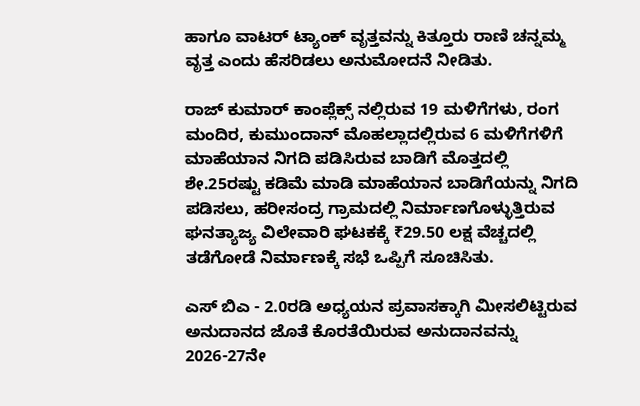ಹಾಗೂ ವಾಟರ್ ಟ್ಯಾಂಕ್ ವೃತ್ತವನ್ನು ಕಿತ್ತೂರು ರಾಣಿ ಚನ್ನಮ್ಮ ವೃತ್ತ ಎಂದು ಹೆಸರಿಡಲು ಅನುಮೋದನೆ ನೀಡಿತು.

ರಾಜ್ ಕುಮಾರ್ ಕಾಂಪ್ಲೆಕ್ಸ್ ನಲ್ಲಿರುವ 19 ಮಳಿಗೆಗಳು, ರಂಗ ಮಂದಿರ, ಕುಮುಂದಾನ್ ಮೊಹಲ್ಲಾದಲ್ಲಿರುವ 6 ಮಳಿಗೆಗಳಿಗೆ ಮಾಹೆಯಾನ ನಿಗದಿ ಪಡಿಸಿರುವ ಬಾಡಿಗೆ ಮೊತ್ತದಲ್ಲಿ ಶೇ.25ರಷ್ಟು ಕಡಿಮೆ ಮಾಡಿ ಮಾಹೆಯಾನ ಬಾಡಿಗೆಯನ್ನು ನಿಗದಿ ಪಡಿಸಲು, ಹರೀಸಂದ್ರ ಗ್ರಾಮದಲ್ಲಿ ನಿರ್ಮಾಣಗೊಳ್ಳುತ್ತಿರುವ ಘನತ್ಯಾಜ್ಯ ವಿಲೇವಾರಿ ಘಟಕಕ್ಕೆ ₹29.50 ಲಕ್ಷ ವೆಚ್ಚದಲ್ಲಿ ತಡೆಗೋಡೆ ನಿರ್ಮಾಣಕ್ಕೆ ಸಭೆ ಒಪ್ಪಿಗೆ ಸೂಚಿಸಿತು.

ಎಸ್ ಬಿಎ - 2.0ರಡಿ ಅಧ್ಯಯನ ಪ್ರವಾಸಕ್ಕಾಗಿ ಮೀಸಲಿಟ್ಟಿರುವ ಅನುದಾನದ ಜೊತೆ ಕೊರತೆಯಿರುವ ಅನುದಾನವನ್ನು 2026-27ನೇ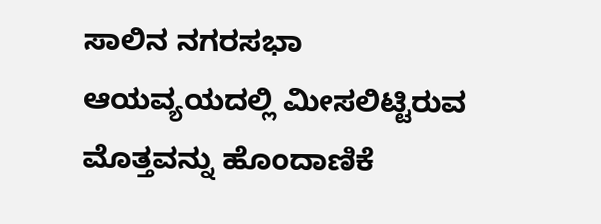ಸಾಲಿನ ನಗರಸಭಾ ಆಯವ್ಯಯದಲ್ಲಿ ಮೀಸಲಿಟ್ಟಿರುವ ಮೊತ್ತವನ್ನು ಹೊಂದಾಣಿಕೆ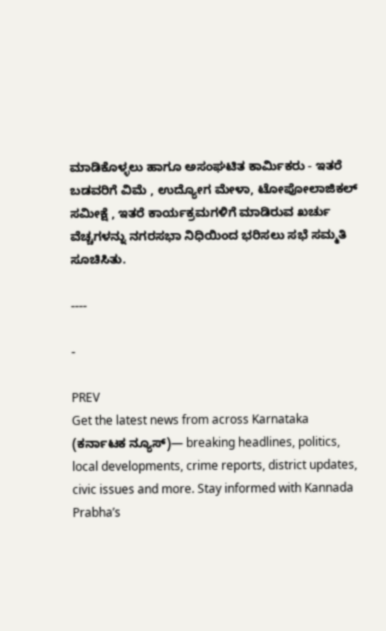ಮಾಡಿಕೊಳ್ಳಲು ಹಾಗೂ ಅಸಂಘಟಿತ ಕಾರ್ಮಿಕರು - ಇತರೆ ಬಡವರಿಗೆ ವಿಮೆ , ಉದ್ಯೋಗ ಮೇಳಾ, ಟೋಪೋಲಾಜಿಕಲ್ ಸಮೀಕ್ಷೆ , ಇತರೆ ಕಾರ್ಯಕ್ರಮಗಳಿಗೆ ಮಾಡಿರುವ ಖರ್ಚು ವೆಚ್ಚಗಳನ್ನು ನಗರಸಭಾ ನಿಧಿಯಿಂದ ಭರಿಸಲು ಸಭೆ ಸಮ್ಮತಿ ಸೂಚಿಸಿತು.

----

-

PREV
Get the latest news from across Karnataka (ಕರ್ನಾಟಕ ನ್ಯೂಸ್)— breaking headlines, politics, local developments, crime reports, district updates, civic issues and more. Stay informed with Kannada Prabha’s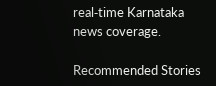real‑time Karnataka news coverage.

Recommended Stories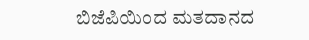ಬಿಜೆಪಿಯಿಂದ ಮತದಾನದ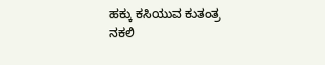ಹಕ್ಕು ಕಸಿಯುವ ಕುತಂತ್ರ
ನಕಲಿ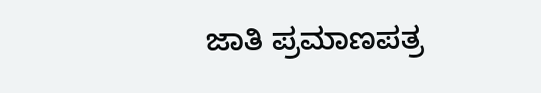ಜಾತಿ ಪ್ರಮಾಣಪತ್ರ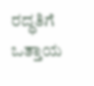ರದ್ಧತಿಗೆ ಒತ್ತಾಯ